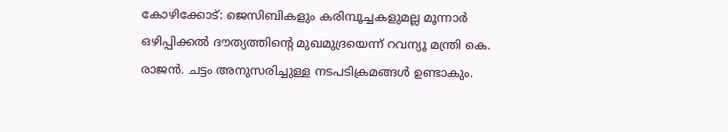കോഴിക്കോട്: ജെസിബികളും കരിമ്പൂച്ചകളുമല്ല മൂന്നാർ ഒഴിപ്പിക്കൽ ദൗത്യത്തിന്റെ മുഖമുദ്രയെന്ന് റവന്യൂ മന്ത്രി കെ. രാജൻ. ചട്ടം അനുസരിച്ചുള്ള നടപടിക്രമങ്ങൾ ഉണ്ടാകും.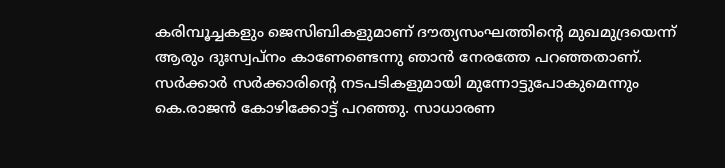കരിമ്പൂച്ചകളും ജെസിബികളുമാണ് ദൗത്യസംഘത്തിന്റെ മുഖമുദ്രയെന്ന് ആരും ദുഃസ്വപ്നം കാണേണ്ടെന്നു ഞാൻ നേരത്തേ പറഞ്ഞതാണ്. സർക്കാർ സർക്കാരിന്റെ നടപടികളുമായി മുന്നോട്ടുപോകുമെന്നും കെ.രാജൻ കോഴിക്കോട്ട് പറഞ്ഞു. സാധാരണ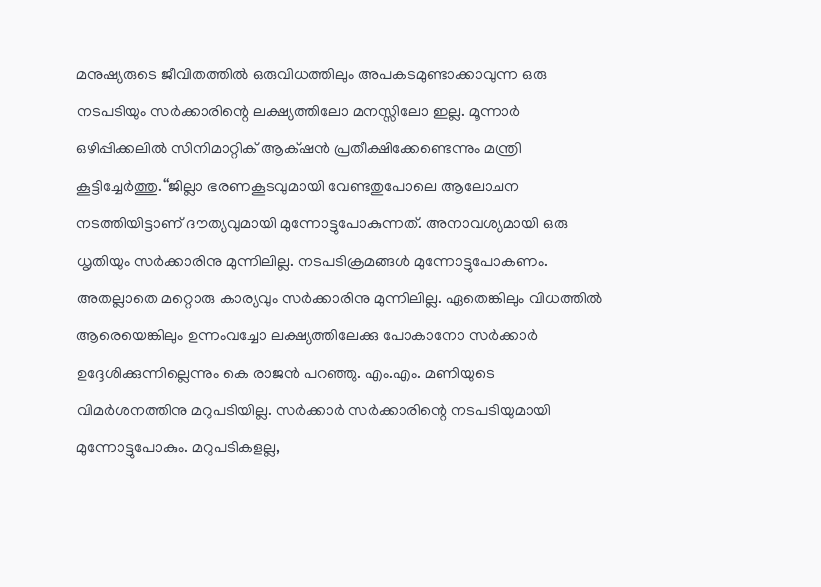മനുഷ്യരുടെ ജീവിതത്തിൽ ഒരുവിധത്തിലും അപകടമുണ്ടാക്കാവുന്ന ഒരു നടപടിയും സർക്കാരിന്റെ ലക്ഷ്യത്തിലോ മനസ്സിലോ ഇല്ല. മൂന്നാർ ഒഴിപ്പിക്കലിൽ സിനിമാറ്റിക് ആക്‌ഷൻ പ്രതീക്ഷിക്കേണ്ടെന്നും മന്ത്രി കൂട്ടിച്ചേർത്തു.‘‘ജില്ലാ ഭരണകൂടവുമായി വേണ്ടതുപോലെ ആലോചന നടത്തിയിട്ടാണ് ദൗത്യവുമായി മുന്നോട്ടുപോകുന്നത്. അനാവശ്യമായി ഒരു ധൃതിയും സർക്കാരിനു മുന്നിലില്ല. നടപടിക്രമങ്ങൾ മുന്നോട്ടുപോകണം. അതല്ലാതെ മറ്റൊരു കാര്യവും സർക്കാരിനു മുന്നിലില്ല. ഏതെങ്കിലും വിധത്തിൽ ആരെയെങ്കിലും ഉന്നംവച്ചോ ലക്ഷ്യത്തിലേക്കു പോകാനോ സർക്കാർ ഉദ്ദേശിക്കുന്നില്ലെന്നും കെ രാജൻ പറഞ്ഞു. എം.എം. മണിയുടെ വിമർശനത്തിനു മറുപടിയില്ല. സർക്കാർ സർക്കാരിന്റെ നടപടിയുമായി മുന്നോട്ടുപോകും. മറുപടികളല്ല,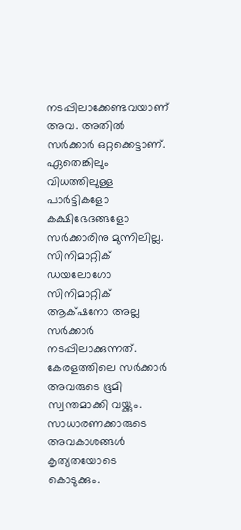നടപ്പിലാക്കേണ്ടവയാണ് അവ. അതിൽ സർക്കാർ ഒറ്റക്കെട്ടാണ്. ഏതെങ്കിലും വിധത്തിലുള്ള പാർട്ടികളോ കക്ഷിഭേദങ്ങളോ സർക്കാരിനു മുന്നിലില്ല. സിനിമാറ്റിക് ഡയലോഗോ സിനിമാറ്റിക് ആക്‌ഷനോ അല്ല സർക്കാർ നടപ്പിലാക്കുന്നത്. കേരളത്തിലെ സർക്കാർ അവരുടെ ഭൂമി സ്വന്തമാക്കി വയ്ക്കും. സാധാരണക്കാരുടെ അവകാശങ്ങൾ കൃത്യതയോടെ കൊടുക്കും.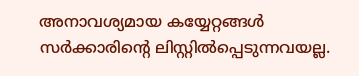അനാവശ്യമായ കയ്യേറ്റങ്ങൾ സർക്കാരിന്റെ ലിസ്റ്റിൽപ്പെടുന്നവയല്ല.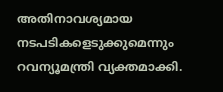അതിനാവശ്യമായ നടപടികളെടുക്കുമെന്നും റവന്യൂമന്ത്രി വ്യക്തമാക്കി.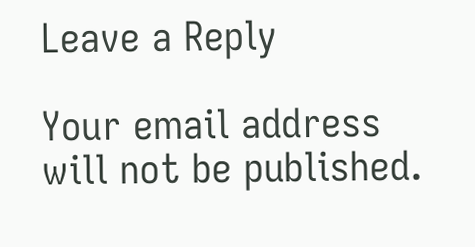Leave a Reply

Your email address will not be published.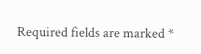Required fields are marked *